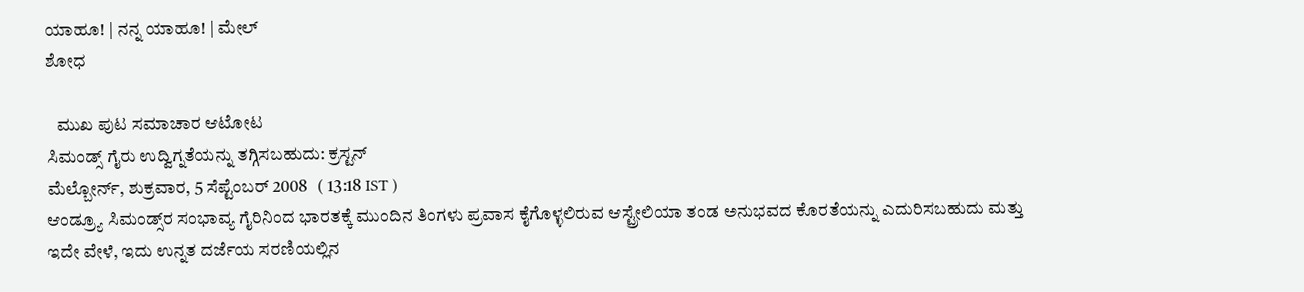ಯಾಹೂ! | ನನ್ನ ಯಾಹೂ! | ಮೇಲ್
ಶೋಧ

   ಮುಖ ಪುಟ ಸಮಾಚಾರ ಆಟೋಟ
ಸಿಮಂಡ್ಸ್ ಗೈರು ಉದ್ವಿಗ್ನತೆಯನ್ನು ತಗ್ಗಿಸಬಹುದು: ಕ್ರಸ್ಟನ್
ಮೆಲ್ಬೋರ್ನ್, ಶುಕ್ರವಾರ, 5 ಸೆಪ್ಟೆಂಬರ್ 2008   ( 13:18 IST )
ಆಂಡ್ರ್ಯೂ ಸಿಮಂಡ್ಸ್‌ರ ಸಂಭಾವ್ಯ ಗೈರಿನಿಂದ ಭಾರತಕ್ಕೆ ಮುಂದಿನ ತಿಂಗಳು ಪ್ರವಾಸ ಕೈಗೊಳ್ಳಲಿರುವ ಆಸ್ಟ್ರೇಲಿಯಾ ತಂಡ ಅನುಭವದ ಕೊರತೆಯನ್ನು ಎದುರಿಸಬಹುದು ಮತ್ತು ಇದೇ ವೇಳೆ, ಇದು ಉನ್ನತ ದರ್ಜೆಯ ಸರಣಿಯಲ್ಲಿನ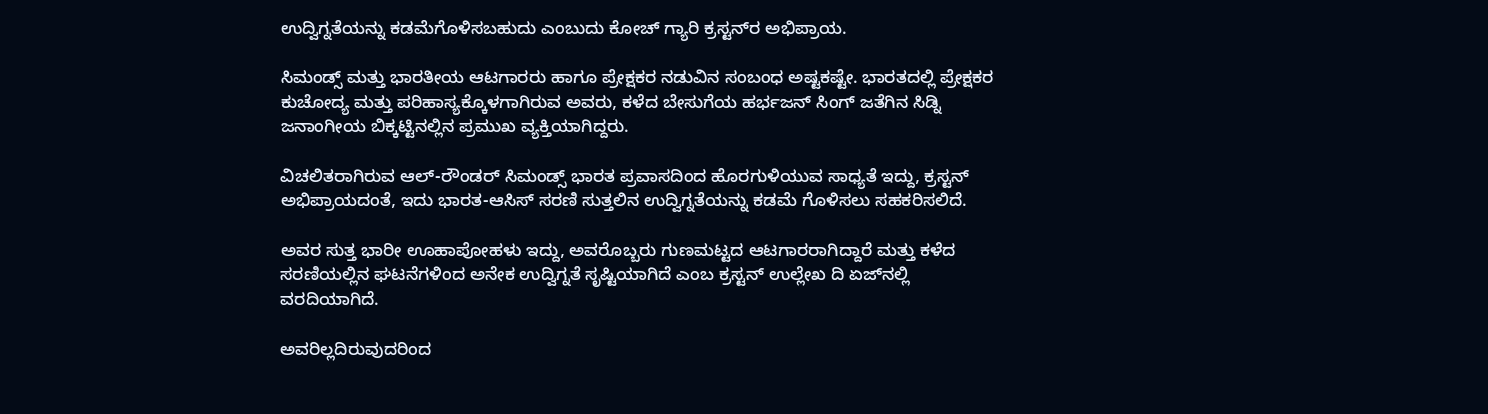ಉದ್ವಿಗ್ನತೆಯನ್ನು ಕಡಮೆಗೊಳಿಸಬಹುದು ಎಂಬುದು ಕೋಚ್ ಗ್ಯಾರಿ ಕ್ರಸ್ಟನ್‌ರ ಅಭಿಪ್ರಾಯ.

ಸಿಮಂಡ್ಸ್ ಮತ್ತು ಭಾರತೀಯ ಆಟಗಾರರು ಹಾಗೂ ಪ್ರೇಕ್ಷಕರ ನಡುವಿನ ಸಂಬಂಧ ಅಷ್ಟಕಷ್ಟೇ. ಭಾರತದಲ್ಲಿ ಪ್ರೇಕ್ಷಕರ ಕುಚೋದ್ಯ ಮತ್ತು ಪರಿಹಾಸ್ಯಕ್ಕೊಳಗಾಗಿರುವ ಅವರು, ಕಳೆದ ಬೇಸುಗೆಯ ಹರ್ಭಜನ್ ಸಿಂಗ್ ಜತೆಗಿನ ಸಿಡ್ನಿ ಜನಾಂಗೀಯ ಬಿಕ್ಕಟ್ಟಿನಲ್ಲಿನ ಪ್ರಮುಖ ವ್ಯಕ್ತಿಯಾಗಿದ್ದರು.

ವಿಚಲಿತರಾಗಿರುವ ಆಲ್-ರೌಂಡರ್ ಸಿಮಂಡ್ಸ್ ಭಾರತ ಪ್ರವಾಸದಿಂದ ಹೊರಗುಳಿಯುವ ಸಾಧ್ಯತೆ ಇದ್ದು, ಕ್ರಸ್ಟನ್ ಅಭಿಪ್ರಾಯದಂತೆ, ಇದು ಭಾರತ-ಆಸಿಸ್ ಸರಣಿ ಸುತ್ತಲಿನ ಉದ್ವಿಗ್ನತೆಯನ್ನು ಕಡಮೆ ಗೊಳಿಸಲು ಸಹಕರಿಸಲಿದೆ.

ಅವರ ಸುತ್ತ ಭಾರೀ ಊಹಾಪೋಹಳು ಇದ್ದು, ಅವರೊಬ್ಬರು ಗುಣಮಟ್ಟದ ಆಟಗಾರರಾಗಿದ್ದಾರೆ ಮತ್ತು ಕಳೆದ ಸರಣಿಯಲ್ಲಿನ ಘಟನೆಗಳಿಂದ ಅನೇಕ ಉದ್ವಿಗ್ನತೆ ಸೃಷ್ಟಿಯಾಗಿದೆ ಎಂಬ ಕ್ರಸ್ಟನ್ ಉಲ್ಲೇಖ ದಿ ಏಜ್‌ನಲ್ಲಿ ವರದಿಯಾಗಿದೆ.

ಅವರಿಲ್ಲದಿರುವುದರಿಂದ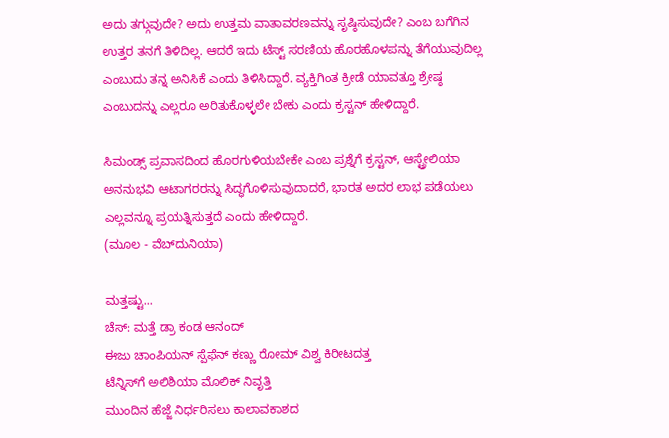ಅದು ತಗ್ಗುವುದೇ? ಅದು ಉತ್ತಮ ವಾತಾವರಣವನ್ನು ಸೃಷ್ಠಿಸುವುದೇ? ಎಂಬ ಬಗೆಗಿನ ಉತ್ತರ ತನಗೆ ತಿಳಿದಿಲ್ಲ. ಆದರೆ ಇದು ಟೆಸ್ಟ್ ಸರಣಿಯ ಹೊರಹೊಳಪನ್ನು ತೆಗೆಯುವುದಿಲ್ಲ ಎಂಬುದು ತನ್ನ ಅನಿಸಿಕೆ ಎಂದು ತಿಳಿಸಿದ್ದಾರೆ. ವ್ಯಕ್ತಿಗಿಂತ ಕ್ರೀಡೆ ಯಾವತ್ತೂ ಶ್ರೇಷ್ಠ ಎಂಬುದನ್ನು ಎಲ್ಲರೂ ಅರಿತುಕೊಳ್ಳಲೇ ಬೇಕು ಎಂದು ಕ್ರಸ್ಟನ್ ಹೇಳಿದ್ದಾರೆ.

ಸಿಮಂಡ್ಸ್ ಪ್ರವಾಸದಿಂದ ಹೊರಗುಳಿಯಬೇಕೇ ಎಂಬ ಪ್ರಶ್ನೆಗೆ ಕ್ರಸ್ಟನ್, ಆಸ್ಟ್ರೇಲಿಯಾ ಅನನುಭವಿ ಆಟಾಗರರನ್ನು ಸಿದ್ಧಗೊಳಿಸುವುದಾದರೆ, ಭಾರತ ಅದರ ಲಾಭ ಪಡೆಯಲು ಎಲ್ಲವನ್ನೂ ಪ್ರಯತ್ನಿಸುತ್ತದೆ ಎಂದು ಹೇಳಿದ್ದಾರೆ.
(ಮೂಲ - ವೆಬ್‌ದುನಿಯಾ)

ಮತ್ತಷ್ಟು...
ಚೆಸ್: ಮತ್ತೆ ಡ್ರಾ ಕಂಡ ಆನಂದ್
ಈಜು ಚಾಂಪಿಯನ್ ಸ್ಪೆಫೆನ್ ಕಣ್ಣು ರೋಮ್ ವಿಶ್ವ ಕಿರೀಟದತ್ತ
ಟೆನ್ನಿಸ್‌ಗೆ ಅಲಿಶಿಯಾ ಮೊಲಿಕ್ ನಿವೃತ್ತಿ
ಮುಂದಿನ ಹೆಜ್ಜೆ ನಿರ್ಧರಿಸಲು ಕಾಲಾವಕಾಶದ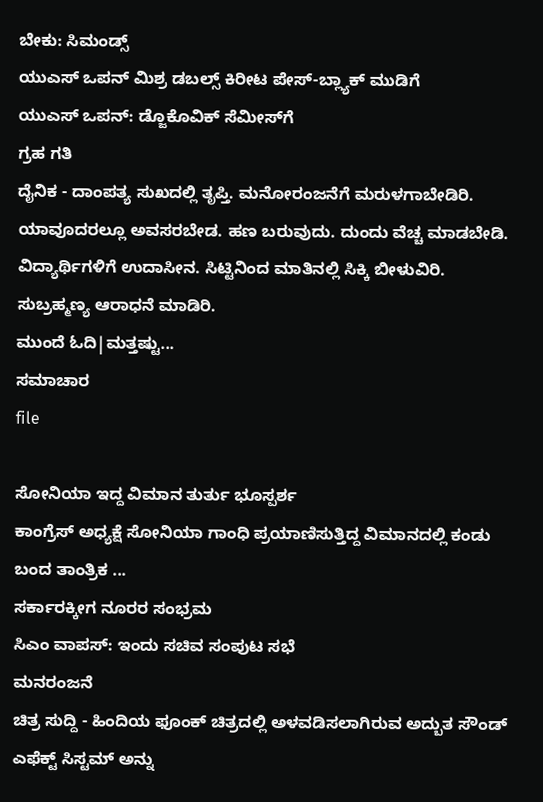ಬೇಕು: ಸಿಮಂಡ್ಸ್
ಯುಎಸ್ ಒಪನ್ ಮಿಶ್ರ ಡಬಲ್ಸ್ ಕಿರೀಟ ಪೇಸ್-ಬ್ಲ್ಯಾಕ್ ಮುಡಿಗೆ
ಯುಎಸ್ ಒಪನ್: ಡ್ಜೊಕೊವಿಕ್ ಸೆಮೀಸ್‌ಗೆ
ಗ್ರಹ ಗತಿ
ದೈನಿಕ - ದಾಂಪತ್ಯ ಸುಖದಲ್ಲಿ ತೃಪ್ತಿ. ಮನೋರಂಜನೆಗೆ ಮರುಳಗಾಬೇಡಿರಿ. ಯಾವೂದರಲ್ಲೂ ಅವಸರಬೇಡ. ಹಣ ಬರುವುದು. ದುಂದು ವೆಚ್ಚ ಮಾಡಬೇಡಿ. ವಿದ್ಯಾರ್ಥಿಗಳಿಗೆ ಉದಾಸೀನ. ಸಿಟ್ಟಿನಿಂದ ಮಾತಿನಲ್ಲಿ ಸಿಕ್ಕಿ ಬೀಳುವಿರಿ. ಸುಬ್ರಹ್ಮಣ್ಯ ಆರಾಧನೆ ಮಾಡಿರಿ.
ಮುಂದೆ ಓದಿ|ಮತ್ತಷ್ಟು...
ಸಮಾಚಾರ
file

ಸೋನಿಯಾ ಇದ್ದ ವಿಮಾನ ತುರ್ತು ಭೂಸ್ಪರ್ಶ
ಕಾಂಗ್ರೆಸ್ ಅಧ್ಯಕ್ಷೆ ಸೋನಿಯಾ ಗಾಂಧಿ ಪ್ರಯಾಣಿಸುತ್ತಿದ್ದ ವಿಮಾನದಲ್ಲಿ ಕಂಡು ಬಂದ ತಾಂತ್ರಿಕ ...
ಸರ್ಕಾರಕ್ಕೀಗ ನೂರರ ಸಂಭ್ರಮ
ಸಿಎಂ ವಾಪಸ್: ಇಂದು ಸಚಿವ ಸಂಪುಟ ಸಭೆ
ಮನರಂಜನೆ
ಚಿತ್ರ ಸುದ್ದಿ - ಹಿಂದಿಯ ಫೂಂಕ್ ಚಿತ್ರದಲ್ಲಿ ಅಳವಡಿಸಲಾಗಿರುವ ಅದ್ಬುತ ಸೌಂಡ್ ಎಫೆಕ್ಟ್ ಸಿಸ್ಟಮ್ ಅನ್ನು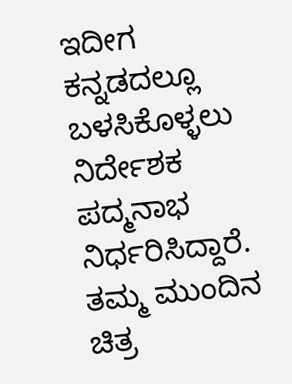ಇದೀಗ ಕನ್ನಡದಲ್ಲೂ ಬಳಸಿಕೊಳ್ಳಲು ನಿರ್ದೇಶಕ ಪದ್ಮನಾಭ ನಿರ್ಧರಿಸಿದ್ದಾರೆ. ತಮ್ಮ ಮುಂದಿನ ಚಿತ್ರ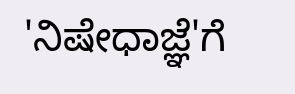'ನಿಷೇಧಾಜ್ಞೆ'ಗೆ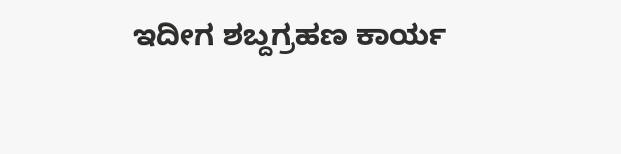ಇದೀಗ ಶಬ್ದಗ್ರಹಣ ಕಾರ್ಯ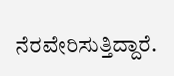ನೆರವೇರಿಸುತ್ತಿದ್ದಾರೆ.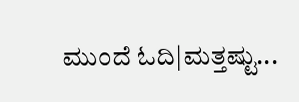ಮುಂದೆ ಓದಿ|ಮತ್ತಷ್ಟು...